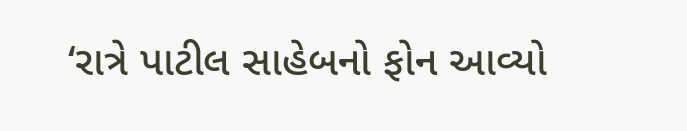‘રાત્રે પાટીલ સાહેબનો ફોન આવ્યો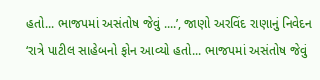હતો... ભાજપમાં અસંતોષ જેવું ....’, જાણો અરવિંદ રાણાનું નિવેદન
‘રાત્રે પાટીલ સાહેબનો ફોન આવ્યો હતો... ભાજપમાં અસંતોષ જેવું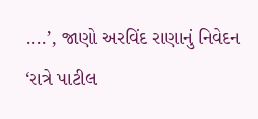....’, જાણો અરવિંદ રાણાનું નિવેદન
‘રાત્રે પાટીલ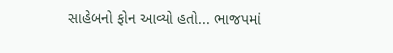સાહેબનો ફોન આવ્યો હતો... ભાજપમાં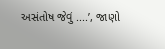અસંતોષ જેવું ....’, જાણો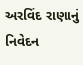અરવિંદ રાણાનું નિવેદન